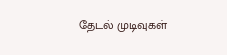தேடல் முடிவுகள்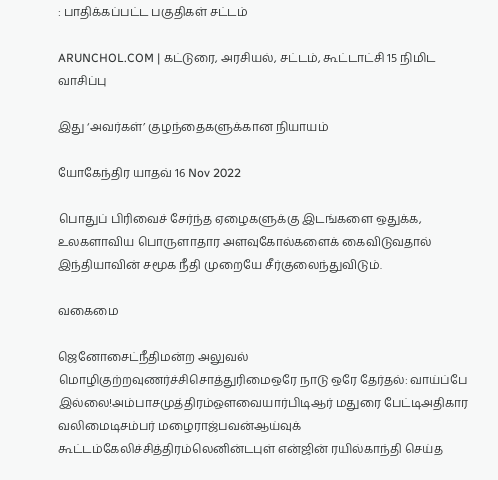: பாதிக்கப்பட்ட பகுதிகள் சட்டம்

ARUNCHOL.COM | கட்டுரை, அரசியல், சட்டம், கூட்டாட்சி 15 நிமிட வாசிப்பு

இது ‘அவர்கள்’ குழந்தைகளுக்கான நியாயம்

யோகேந்திர யாதவ் 16 Nov 2022

பொதுப் பிரிவைச் சேர்ந்த ஏழைகளுக்கு இடங்களை ஒதுக்க, உலகளாவிய பொருளாதார அளவுகோல்களைக் கைவிடுவதால் இந்தியாவின் சமூக நீதி முறையே சீர்குலைந்துவிடும்.

வகைமை

ஜெனோசைட்நீதிமன்ற அலுவல் மொழிகுற்றவுணர்ச்சிசொத்துரிமைஒரே நாடு ஒரே தேர்தல்: வாய்ப்பே இல்லை!அம்பாசமுத்திரம்ஔவையார்பிடிஆர் மதுரை பேட்டிஅதிகார வலிமைடிசம்பர் மழைராஜ்பவன்ஆய்வுக் கூட்டம்கேலிச்சித்திரம்லெனின்டபுள் என்ஜின் ரயில்காந்தி செய்த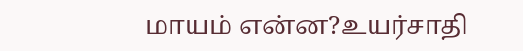மாயம் என்ன?உயர்சாதி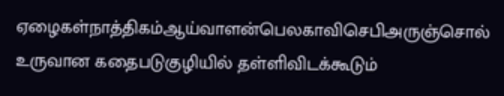ஏழைகள்நாத்திகம்ஆய்வாளன்பெலகாவிசெபிஅருஞ்சொல் உருவான கதைபடுகுழியில் தள்ளிவிடக்கூடும்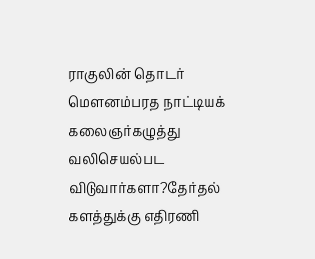ராகுலின் தொடர் மௌனம்பரத நாட்டியக் கலைஞர்கழுத்து வலிசெயல்பட விடுவார்களா?தேர்தல் களத்துக்கு எதிரணி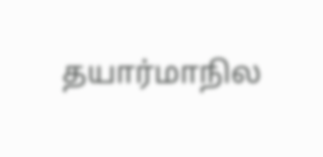தயார்மாநில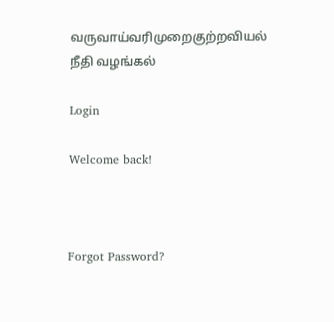வருவாய்வரிமுறைகுற்றவியல் நீதி வழங்கல்

Login

Welcome back!



Forgot Password?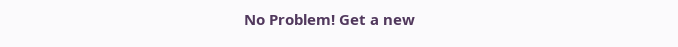No Problem! Get a new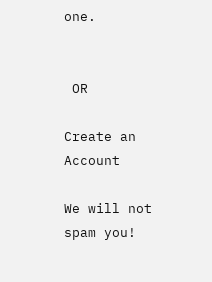one.


 OR

Create an Account

We will not spam you!